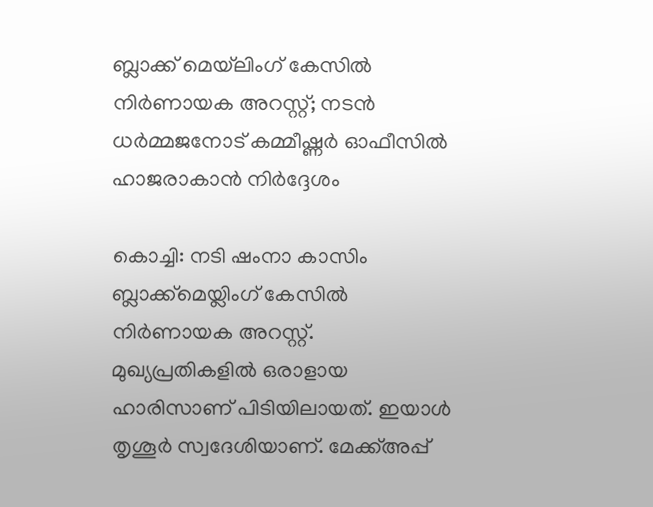ബ്ലാക്ക് മെയ്‌ലിംഗ് കേസില്‍ നിര്‍ണായക അറസ്റ്റ്; നടന്‍ ധര്‍മ്മജനോട് കമ്മീഷ്ണര്‍ ഓഫീസില്‍ ഹാജരാകാന്‍ നിര്‍ദ്ദേശം

കൊച്ചി: നടി ഷംനാ കാസിം ബ്ലാക്ക്‌മെയ്ലിംഗ് കേസില്‍ നിര്‍ണായക അറസ്റ്റ്. മുഖ്യപ്രതികളില്‍ ഒരാളായ ഹാരിസാണ് പിടിയിലായത്. ഇയാള്‍ തൃശൂര്‍ സ്വദേശിയാണ്. മേക്ക്അപ്പ്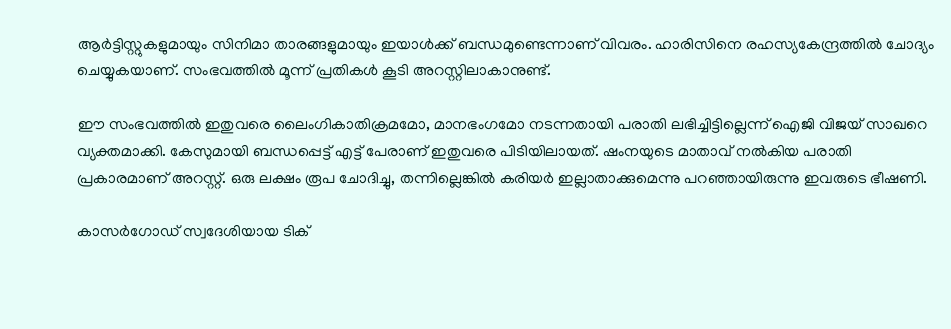ആര്‍ട്ടിസ്റ്റുകളുമായും സിനിമാ താരങ്ങളുമായും ഇയാള്‍ക്ക് ബന്ധമുണ്ടെന്നാണ് വിവരം. ഹാരിസിനെ രഹസ്യകേന്ദ്രത്തില്‍ ചോദ്യം ചെയ്യുകയാണ്. സംഭവത്തില്‍ മൂന്ന് പ്രതികള്‍ കൂടി അറസ്റ്റിലാകാനുണ്ട്.

ഈ സംഭവത്തില്‍ ഇതുവരെ ലൈംഗികാതിക്രമമോ, മാനഭംഗമോ നടന്നതായി പരാതി ലഭിച്ചിട്ടില്ലെന്ന് ഐജി വിജയ് സാഖറെ വ്യക്തമാക്കി. കേസുമായി ബന്ധപ്പെട്ട് എട്ട് പേരാണ് ഇതുവരെ പിടിയിലായത്. ഷംനയുടെ മാതാവ് നല്‍കിയ പരാതി പ്രകാരമാണ് അറസ്റ്റ്. ഒരു ലക്ഷം രൂപ ചോദിച്ചു, തന്നില്ലെങ്കില്‍ കരിയര്‍ ഇല്ലാതാക്കുമെന്നു പറഞ്ഞായിരുന്നു ഇവരുടെ ഭീഷണി.

കാസര്‍ഗോഡ് സ്വദേശിയായ ടിക്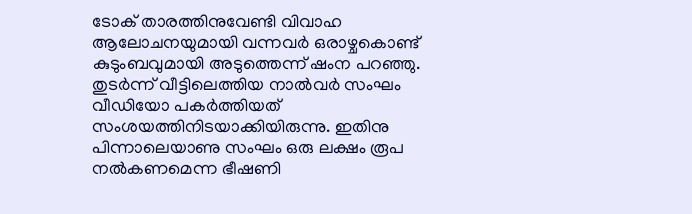ടോക് താരത്തിനുവേണ്ടി വിവാഹ ആലോചനയുമായി വന്നവര്‍ ഒരാഴ്ചകൊണ്ട് കുടുംബവുമായി അടുത്തെന്ന് ഷംന പറഞ്ഞു. തുടര്‍ന്ന് വീട്ടിലെത്തിയ നാല്‍വര്‍ സംഘം വീഡിയോ പകര്‍ത്തിയത് സംശയത്തിനിടയാക്കിയിരുന്നു. ഇതിനു പിന്നാലെയാണു സംഘം ഒരു ലക്ഷം രൂപ നല്‍കണമെന്ന ഭീഷണി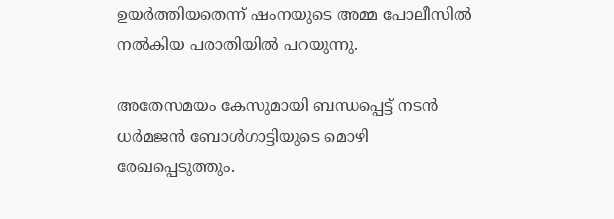ഉയര്‍ത്തിയതെന്ന് ഷംനയുടെ അമ്മ പോലീസില്‍ നല്‍കിയ പരാതിയില്‍ പറയുന്നു.

അതേസമയം കേസുമായി ബന്ധപ്പെട്ട് നടന്‍ ധര്‍മജന്‍ ബോള്‍ഗാട്ടിയുടെ മൊഴി രേഖപ്പെടുത്തും.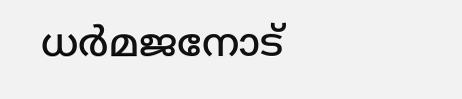ധര്‍മജനോട്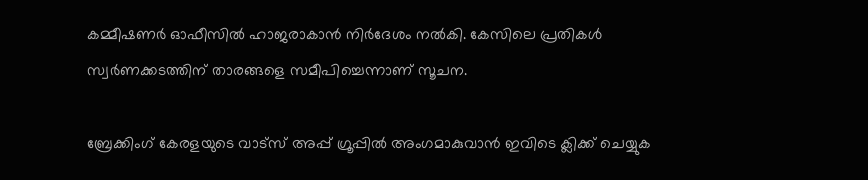കമ്മീഷണര്‍ ഓഫീസില്‍ ഹാജരാകാന്‍ നിര്‍ദേശം നല്‍കി. കേസിലെ പ്രതികള്‍ സ്വര്‍ണക്കടത്തിന് താരങ്ങളെ സമീപിച്ചെന്നാണ് സൂചന.

ബ്രേക്കിംഗ് കേരളയുടെ വാട്സ് അപ്പ് ഗ്രൂപ്പിൽ അംഗമാകുവാൻ ഇവിടെ ക്ലിക്ക് ചെയ്യുക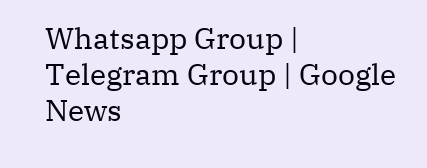Whatsapp Group | Telegram Group | Google News